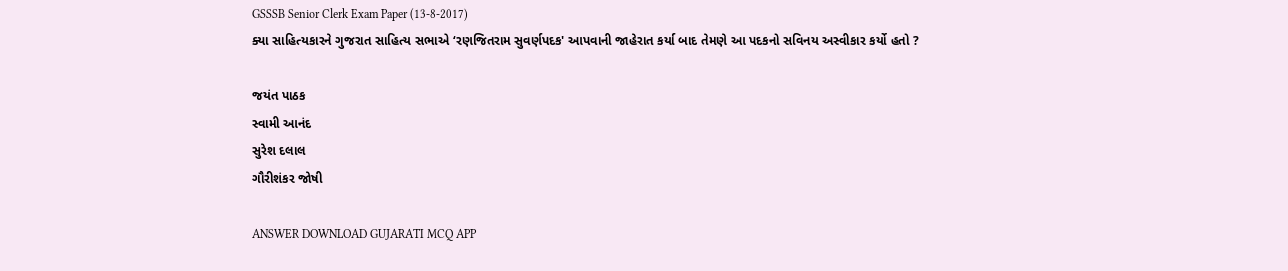GSSSB Senior Clerk Exam Paper (13-8-2017)
ક્યા સાહિત્યકારને ગુજરાત સાહિત્ય સભાએ ‘રણજિતરામ સુવર્ણપદક' આપવાની જાહેરાત કર્યા બાદ તેમણે આ પદકનો સવિનય અસ્વીકાર કર્યો હતો ?

જયંત પાઠક
સ્વામી આનંદ
સુરેશ દલાલ
ગૌરીશંકર જોષી

ANSWER DOWNLOAD GUJARATI MCQ APP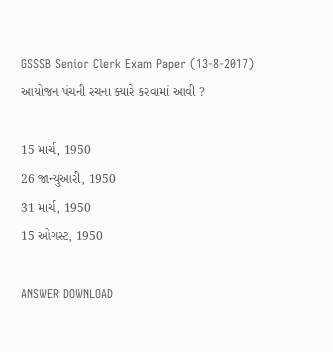GSSSB Senior Clerk Exam Paper (13-8-2017)
આયોજન પંચની રચના ક્યારે કરવામાં આવી ?

15 માર્ચ, 1950
26 જાન્યુઆરી, 1950
31 માર્ચ, 1950
15 ઓગસ્ટ, 1950

ANSWER DOWNLOAD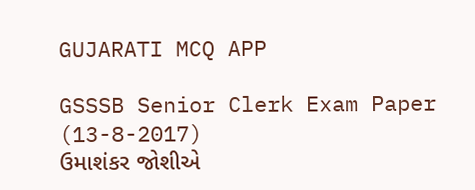GUJARATI MCQ APP

GSSSB Senior Clerk Exam Paper (13-8-2017)
ઉમાશંકર જોશીએ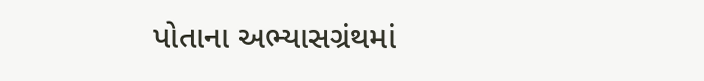પોતાના અભ્યાસગ્રંથમાં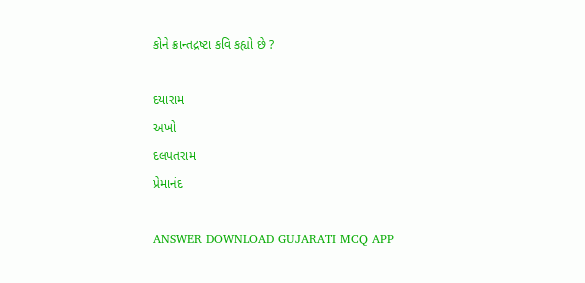કોને ક્રાન્તદ્રષ્ટા કવિ કહ્યો છે ?

દયારામ
અખો
દલપતરામ
પ્રેમાનંદ

ANSWER DOWNLOAD GUJARATI MCQ APP